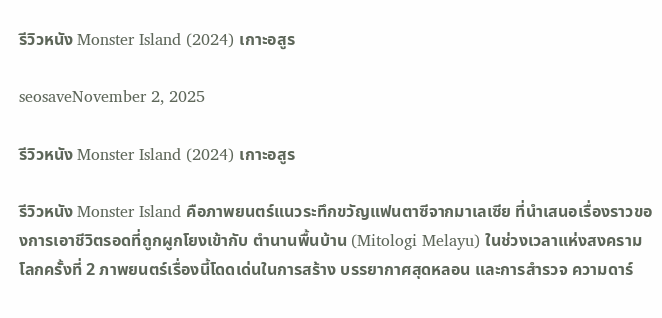รีวิวหนัง Monster Island (2024) เกาะอสูร

seosaveNovember 2, 2025

รีวิวหนัง Monster Island (2024) เกาะอสูร

รีวิวหนัง Monster Island คือภาพยนตร์แนวระทึกขวัญแฟนตาซีจากมาเลเซีย ที่นำเสนอเรื่องราวของการเอาชีวิตรอดที่ถูกผูกโยงเข้ากับ ตำนานพื้นบ้าน (Mitologi Melayu) ในช่วงเวลาแห่งสงครามโลกครั้งที่ 2 ภาพยนตร์เรื่องนี้โดดเด่นในการสร้าง บรรยากาศสุดหลอน และการสำรวจ ความดาร์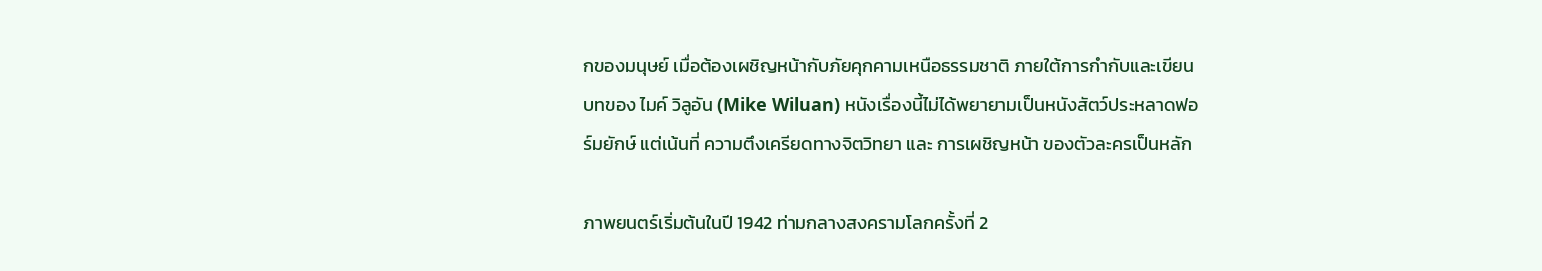กของมนุษย์ เมื่อต้องเผชิญหน้ากับภัยคุกคามเหนือธรรมชาติ ภายใต้การกำกับและเขียนบทของ ไมค์ วิลูอัน (Mike Wiluan) หนังเรื่องนี้ไม่ได้พยายามเป็นหนังสัตว์ประหลาดฟอร์มยักษ์ แต่เน้นที่ ความตึงเครียดทางจิตวิทยา และ การเผชิญหน้า ของตัวละครเป็นหลัก

ภาพยนตร์เริ่มต้นในปี 1942 ท่ามกลางสงครามโลกครั้งที่ 2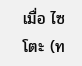เมื่อ ไซโตะ (ท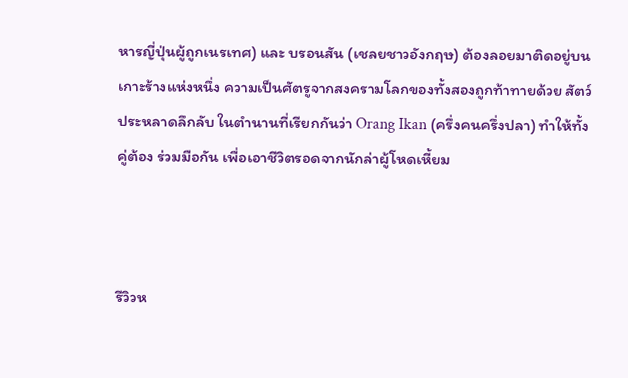หารญี่ปุ่นผู้ถูกเนรเทศ) และ บรอนสัน (เชลยชาวอังกฤษ) ต้องลอยมาติดอยู่บนเกาะร้างแห่งหนึ่ง ความเป็นศัตรูจากสงครามโลกของทั้งสองถูกท้าทายด้วย สัตว์ประหลาดลึกลับ ในตำนานที่เรียกกันว่า Orang Ikan (ครึ่งคนครึ่งปลา) ทำให้ทั้งคู่ต้อง ร่วมมือกัน เพื่อเอาชีวิตรอดจากนักล่าผู้โหดเหี้ยม



รีวิวห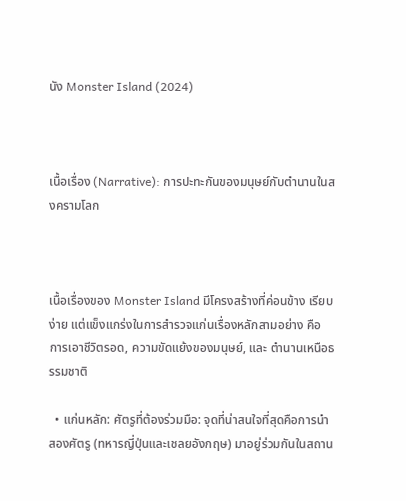นัง Monster Island (2024)



เนื้อเรื่อง (Narrative): การปะทะกันของมนุษย์กับตำนานในสงครามโลก



เนื้อเรื่องของ Monster Island มีโครงสร้างที่ค่อนข้าง เรียบง่าย แต่แข็งแกร่งในการสำรวจแก่นเรื่องหลักสามอย่าง คือ การเอาชีวิตรอด, ความขัดแย้งของมนุษย์, และ ตำนานเหนือธรรมชาติ

  • แก่นหลัก: ศัตรูที่ต้องร่วมมือ: จุดที่น่าสนใจที่สุดคือการนำ สองศัตรู (ทหารญี่ปุ่นและเชลยอังกฤษ) มาอยู่ร่วมกันในสถาน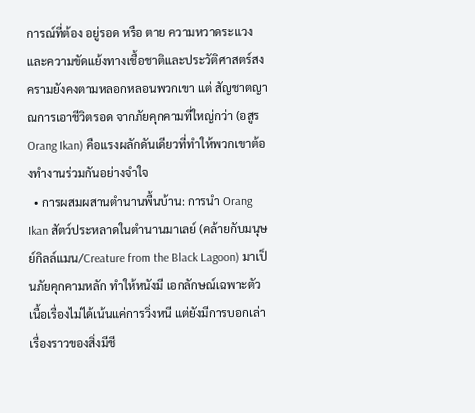การณ์ที่ต้อง อยู่รอด หรือ ตาย ความหวาดระแวงและความขัดแย้งทางเชื้อชาติและประวัติศาสตร์สงครามยังคงตามหลอกหลอนพวกเขา แต่ สัญชาตญาณการเอาชีวิตรอด จากภัยคุกคามที่ใหญ่กว่า (อสูร Orang Ikan) คือแรงผลักดันเดียวที่ทำให้พวกเขาต้องทำงานร่วมกันอย่างจำใจ
  • การผสมผสานตำนานพื้นบ้าน: การนำ Orang Ikan สัตว์ประหลาดในตำนานมาเลย์ (คล้ายกับมนุษย์กิลล์แมน/Creature from the Black Lagoon) มาเป็นภัยคุกคามหลัก ทำให้หนังมี เอกลักษณ์เฉพาะตัว เนื้อเรื่องไม่ได้เน้นแค่การวิ่งหนี แต่ยังมีการบอกเล่าเรื่องราวของสิ่งมีชี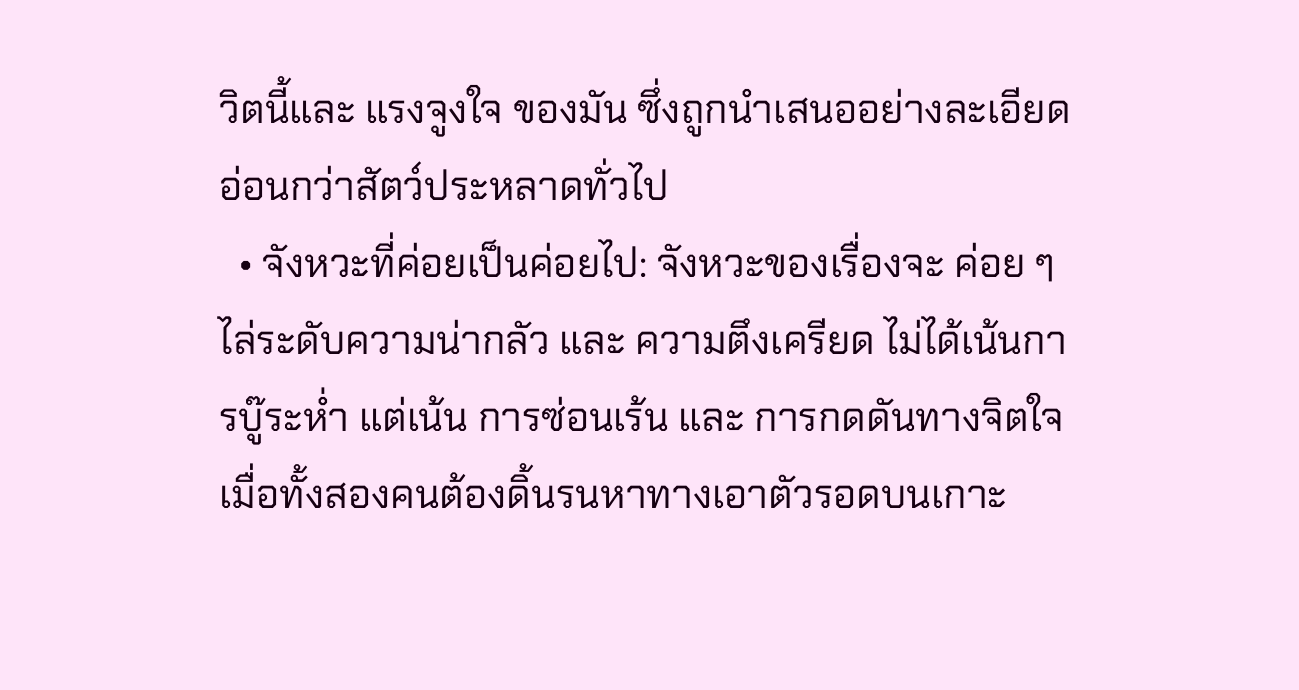วิตนี้และ แรงจูงใจ ของมัน ซึ่งถูกนำเสนออย่างละเอียดอ่อนกว่าสัตว์ประหลาดทั่วไป
  • จังหวะที่ค่อยเป็นค่อยไป: จังหวะของเรื่องจะ ค่อย ๆ ไล่ระดับความน่ากลัว และ ความตึงเครียด ไม่ได้เน้นการบู๊ระห่ำ แต่เน้น การซ่อนเร้น และ การกดดันทางจิตใจ เมื่อทั้งสองคนต้องดิ้นรนหาทางเอาตัวรอดบนเกาะ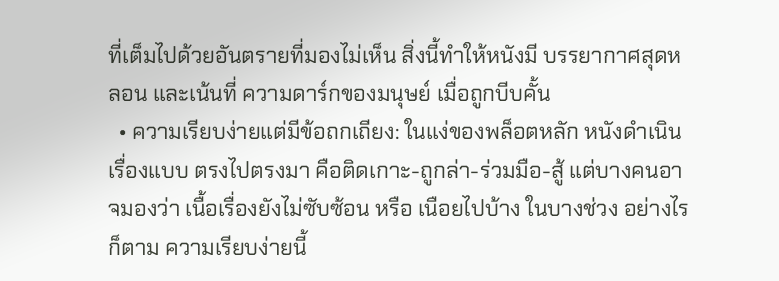ที่เต็มไปด้วยอันตรายที่มองไม่เห็น สิ่งนี้ทำให้หนังมี บรรยากาศสุดหลอน และเน้นที่ ความดาร์กของมนุษย์ เมื่อถูกบีบคั้น
  • ความเรียบง่ายแต่มีข้อถกเถียง: ในแง่ของพล็อตหลัก หนังดำเนินเรื่องแบบ ตรงไปตรงมา คือติดเกาะ-ถูกล่า-ร่วมมือ-สู้ แต่บางคนอาจมองว่า เนื้อเรื่องยังไม่ซับซ้อน หรือ เนือยไปบ้าง ในบางช่วง อย่างไรก็ตาม ความเรียบง่ายนี้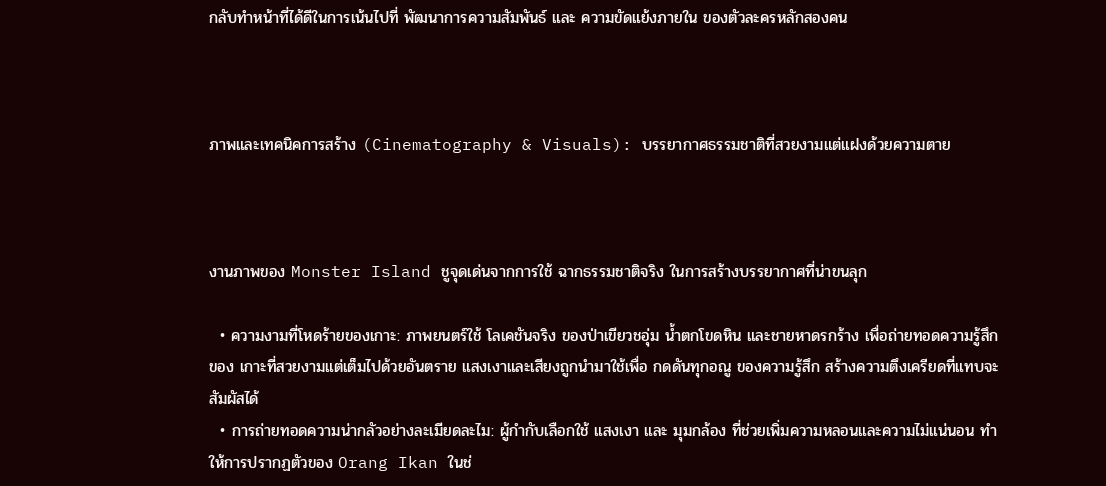กลับทำหน้าที่ได้ดีในการเน้นไปที่ พัฒนาการความสัมพันธ์ และ ความขัดแย้งภายใน ของตัวละครหลักสองคน



ภาพและเทคนิคการสร้าง (Cinematography & Visuals): บรรยากาศธรรมชาติที่สวยงามแต่แฝงด้วยความตาย



งานภาพของ Monster Island ชูจุดเด่นจากการใช้ ฉากธรรมชาติจริง ในการสร้างบรรยากาศที่น่าขนลุก

  • ความงามที่โหดร้ายของเกาะ: ภาพยนตร์ใช้ โลเคชันจริง ของป่าเขียวชอุ่ม น้ำตกโขดหิน และชายหาดรกร้าง เพื่อถ่ายทอดความรู้สึกของ เกาะที่สวยงามแต่เต็มไปด้วยอันตราย แสงเงาและเสียงถูกนำมาใช้เพื่อ กดดันทุกอณู ของความรู้สึก สร้างความตึงเครียดที่แทบจะสัมผัสได้
  • การถ่ายทอดความน่ากลัวอย่างละเมียดละไม: ผู้กำกับเลือกใช้ แสงเงา และ มุมกล้อง ที่ช่วยเพิ่มความหลอนและความไม่แน่นอน ทำให้การปรากฏตัวของ Orang Ikan ในช่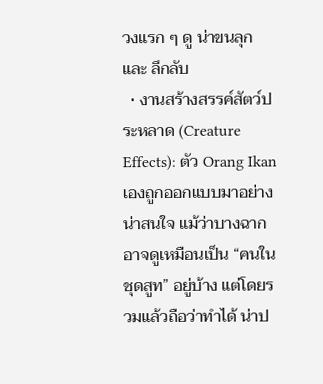วงแรก ๆ ดู น่าขนลุก และ ลึกลับ
  • งานสร้างสรรค์สัตว์ประหลาด (Creature Effects): ตัว Orang Ikan เองถูกออกแบบมาอย่างน่าสนใจ แม้ว่าบางฉากอาจดูเหมือนเป็น “คนในชุดสูท” อยู่บ้าง แต่โดยรวมแล้วถือว่าทำได้ น่าป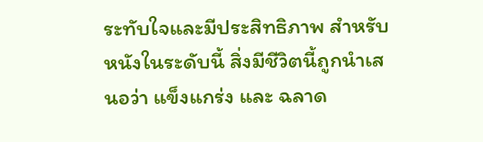ระทับใจและมีประสิทธิภาพ สำหรับหนังในระดับนี้ สิ่งมีชีวิตนี้ถูกนำเสนอว่า แข็งแกร่ง และ ฉลาด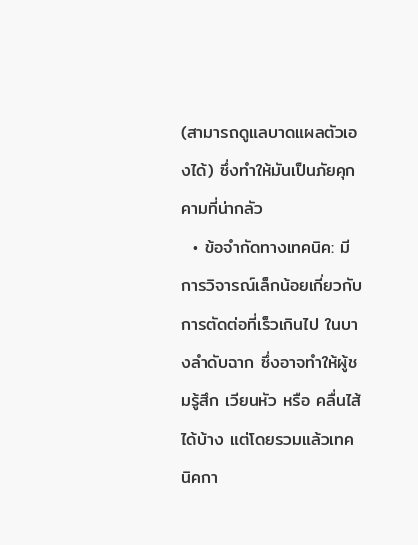(สามารถดูแลบาดแผลตัวเองได้) ซึ่งทำให้มันเป็นภัยคุกคามที่น่ากลัว
  • ข้อจำกัดทางเทคนิค: มีการวิจารณ์เล็กน้อยเกี่ยวกับ การตัดต่อที่เร็วเกินไป ในบางลำดับฉาก ซึ่งอาจทำให้ผู้ชมรู้สึก เวียนหัว หรือ คลื่นไส้ ได้บ้าง แต่โดยรวมแล้วเทคนิคกา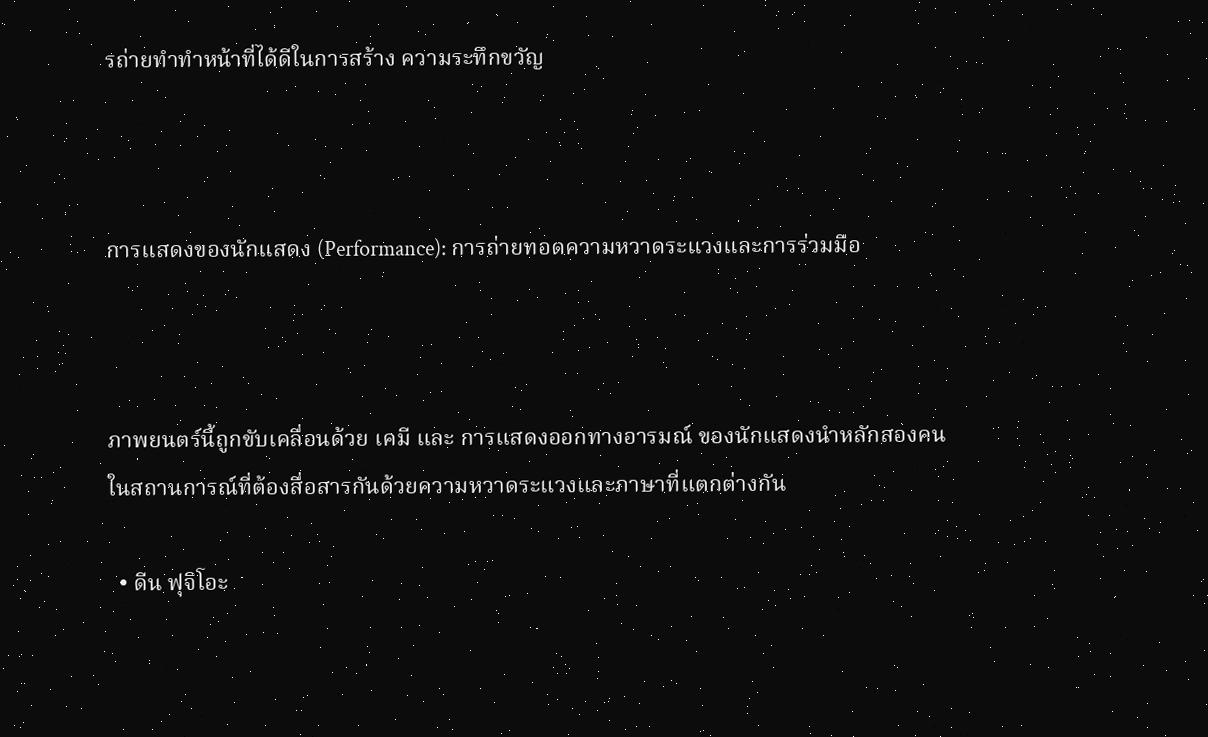รถ่ายทำทำหน้าที่ได้ดีในการสร้าง ความระทึกขวัญ



การแสดงของนักแสดง (Performance): การถ่ายทอดความหวาดระแวงและการร่วมมือ



ภาพยนตร์นี้ถูกขับเคลื่อนด้วย เคมี และ การแสดงออกทางอารมณ์ ของนักแสดงนำหลักสองคน ในสถานการณ์ที่ต้องสื่อสารกันด้วยความหวาดระแวงและภาษาที่แตกต่างกัน

  • ดีน ฟุจิโอะ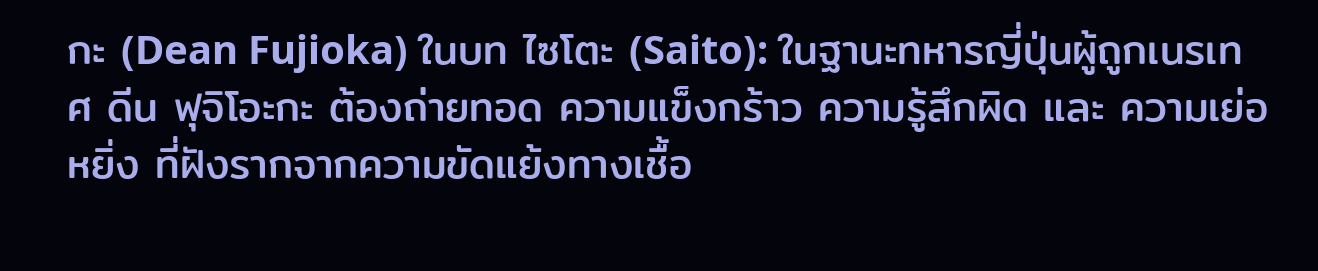กะ (Dean Fujioka) ในบท ไซโตะ (Saito): ในฐานะทหารญี่ปุ่นผู้ถูกเนรเทศ ดีน ฟุจิโอะกะ ต้องถ่ายทอด ความแข็งกร้าว ความรู้สึกผิด และ ความเย่อหยิ่ง ที่ฝังรากจากความขัดแย้งทางเชื้อ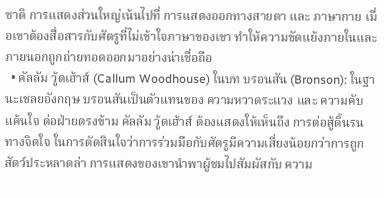ชาติ การแสดงส่วนใหญ่เน้นไปที่ การแสดงออกทางสายตา และ ภาษากาย เมื่อเขาต้องสื่อสารกับศัตรูที่ไม่เข้าใจภาษาของเขา ทำให้ความขัดแย้งภายในและภายนอกถูกถ่ายทอดออกมาอย่างน่าเชื่อถือ
  • คัลลัม วู้ดเฮ้าส์ (Callum Woodhouse) ในบท บรอนสัน (Bronson): ในฐานะเชลยอังกฤษ บรอนสันเป็นตัวแทนของ ความหวาดระแวง และ ความคับแค้นใจ ต่อฝ่ายตรงข้าม คัลลัม วู้ดเฮ้าส์ ต้องแสดงให้เห็นถึง การต่อสู้ดิ้นรนทางจิตใจ ในการตัดสินใจว่าการร่วมมือกับศัตรูมีความเสี่ยงน้อยกว่าการถูกสัตว์ประหลาดล่า การแสดงของเขานำพาผู้ชมไปสัมผัสกับ ความ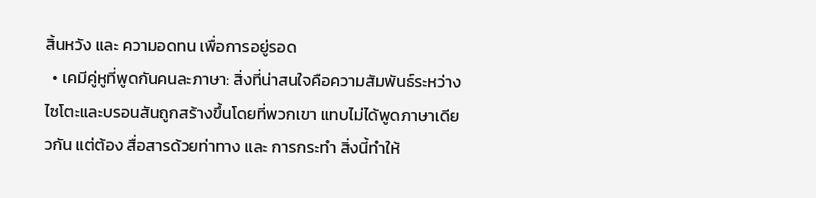สิ้นหวัง และ ความอดทน เพื่อการอยู่รอด
  • เคมีคู่หูที่พูดกันคนละภาษา: สิ่งที่น่าสนใจคือความสัมพันธ์ระหว่างไซโตะและบรอนสันถูกสร้างขึ้นโดยที่พวกเขา แทบไม่ได้พูดภาษาเดียวกัน แต่ต้อง สื่อสารด้วยท่าทาง และ การกระทำ สิ่งนี้ทำให้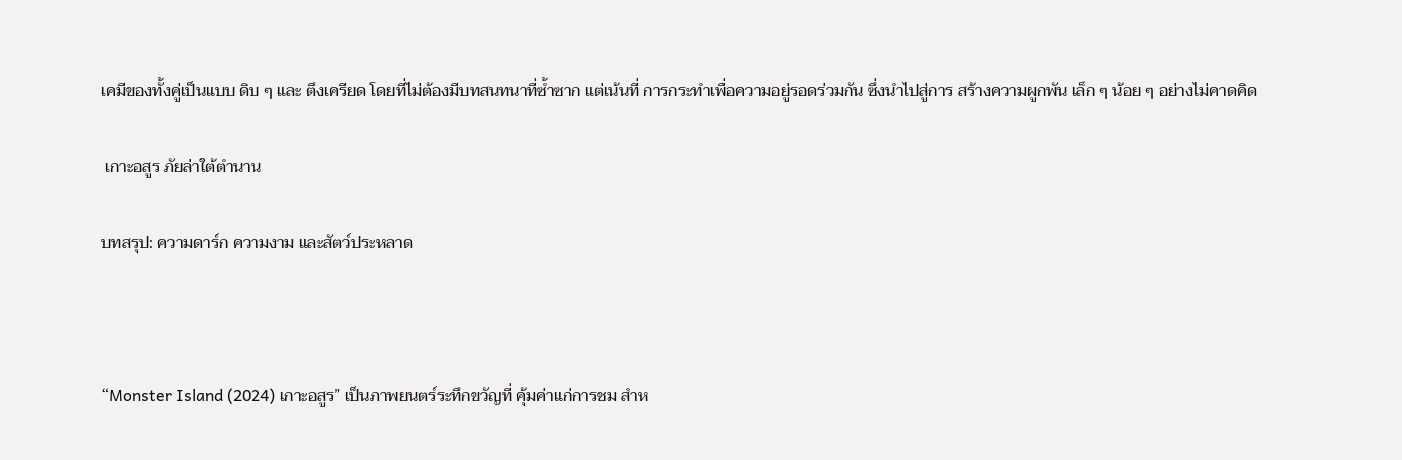เคมีของทั้งคู่เป็นแบบ ดิบ ๆ และ ตึงเครียด โดยที่ไม่ต้องมีบทสนทนาที่ซ้ำซาก แต่เน้นที่ การกระทำเพื่อความอยู่รอดร่วมกัน ซึ่งนำไปสู่การ สร้างความผูกพัน เล็ก ๆ น้อย ๆ อย่างไม่คาดคิด

 เกาะอสูร ภัยล่าใต้ตำนาน

บทสรุป: ความดาร์ก ความงาม และสัตว์ประหลาด



“Monster Island (2024) เกาะอสูร” เป็นภาพยนตร์ระทึกขวัญที่ คุ้มค่าแก่การชม สำห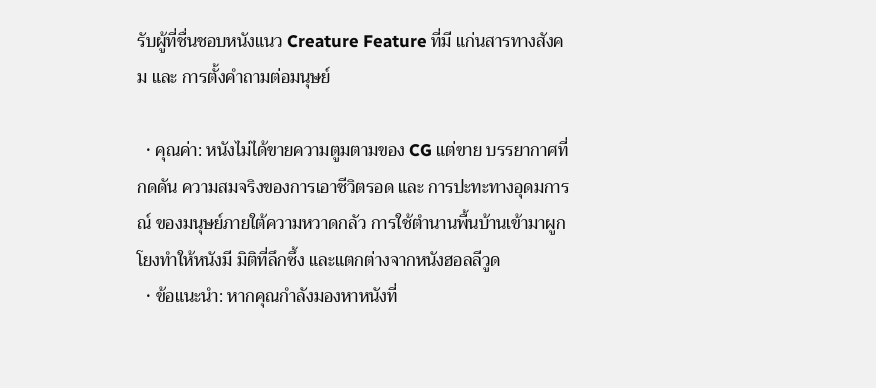รับผู้ที่ชื่นชอบหนังแนว Creature Feature ที่มี แก่นสารทางสังคม และ การตั้งคำถามต่อมนุษย์

  • คุณค่า: หนังไม่ได้ขายความตูมตามของ CG แต่ขาย บรรยากาศที่กดดัน ความสมจริงของการเอาชีวิตรอด และ การปะทะทางอุดมการณ์ ของมนุษย์ภายใต้ความหวาดกลัว การใช้ตำนานพื้นบ้านเข้ามาผูกโยงทำให้หนังมี มิติที่ลึกซึ้ง และแตกต่างจากหนังฮอลลีวูด
  • ข้อแนะนำ: หากคุณกำลังมองหาหนังที่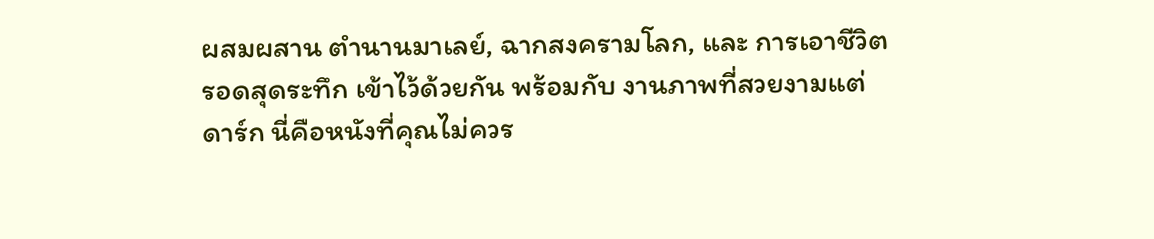ผสมผสาน ตำนานมาเลย์, ฉากสงครามโลก, และ การเอาชีวิตรอดสุดระทึก เข้าไว้ด้วยกัน พร้อมกับ งานภาพที่สวยงามแต่ดาร์ก นี่คือหนังที่คุณไม่ควร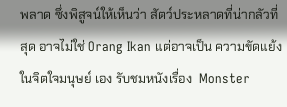พลาด ซึ่งพิสูจน์ให้เห็นว่า สัตว์ประหลาดที่น่ากลัวที่สุด อาจไม่ใช่ Orang Ikan แต่อาจเป็น ความขัดแย้งในจิตใจมนุษย์ เอง รับชมหนังเรื่อง  Monster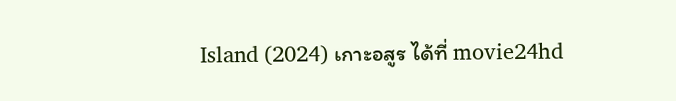Island (2024) เกาะอสูร ได้ที่ movie24hd